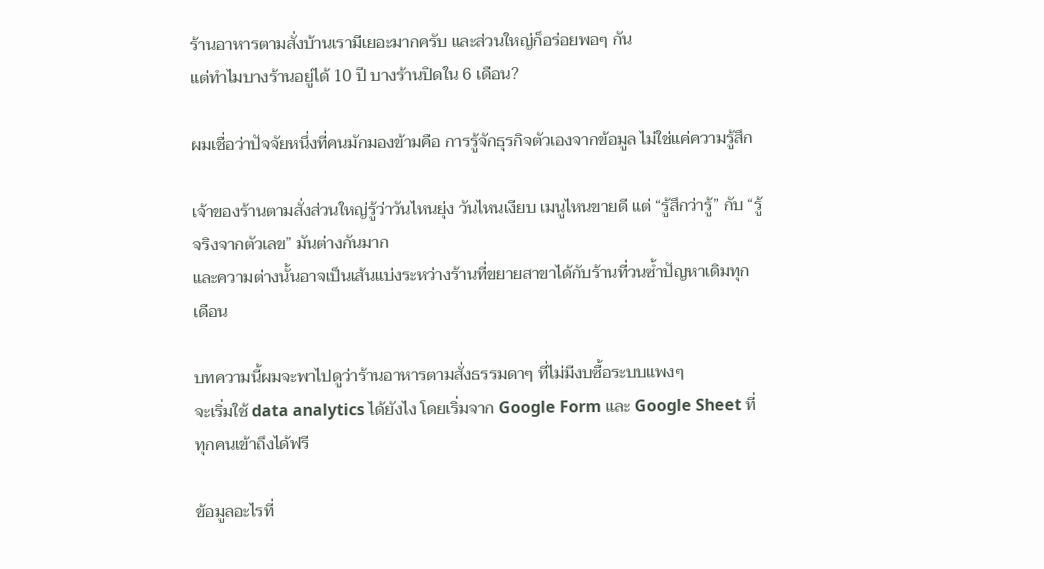ร้านอาหารตามสั่งบ้านเรามีเยอะมากครับ และส่วนใหญ่ก็อร่อยพอๆ กัน
แต่ทำไมบางร้านอยู่ได้ 10 ปี บางร้านปิดใน 6 เดือน?

ผมเชื่อว่าปัจจัยหนึ่งที่คนมักมองข้ามคือ การรู้จักธุรกิจตัวเองจากข้อมูล ไม่ใช่แค่ความรู้สึก

เจ้าของร้านตามสั่งส่วนใหญ่รู้ว่าวันไหนยุ่ง วันไหนเงียบ เมนูไหนขายดี แต่ “รู้สึกว่ารู้” กับ “รู้จริงจากตัวเลข” มันต่างกันมาก
และความต่างนั้นอาจเป็นเส้นแบ่งระหว่างร้านที่ขยายสาขาได้กับร้านที่วนซ้ำปัญหาเดิมทุกเดือน

บทความนี้ผมจะพาไปดูว่าร้านอาหารตามสั่งธรรมดาๆ ที่ไม่มีงบซื้อระบบแพงๆ
จะเริ่มใช้ data analytics ได้ยังไง โดยเริ่มจาก Google Form และ Google Sheet ที่ทุกคนเข้าถึงได้ฟรี

ข้อมูลอะไรที่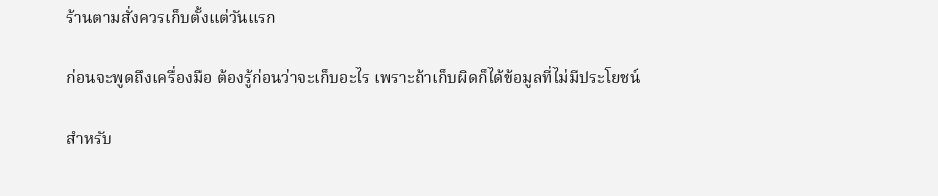ร้านตามสั่งควรเก็บตั้งแต่วันแรก

ก่อนจะพูดถึงเครื่องมือ ต้องรู้ก่อนว่าจะเก็บอะไร เพราะถ้าเก็บผิดก็ได้ข้อมูลที่ไม่มีประโยชน์

สำหรับ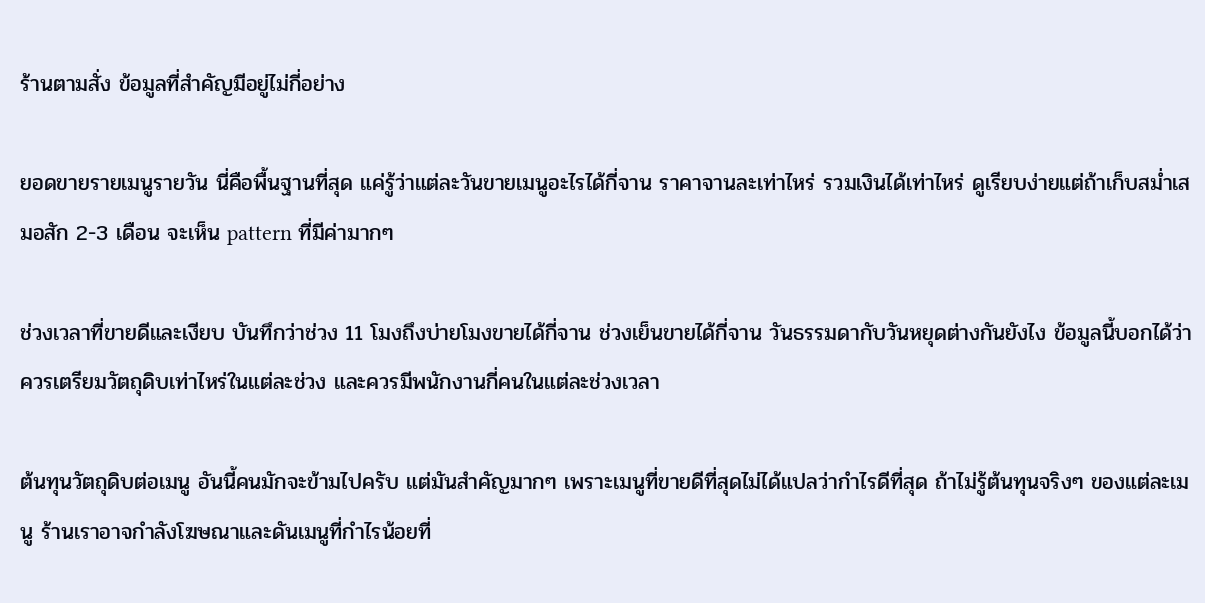ร้านตามสั่ง ข้อมูลที่สำคัญมีอยู่ไม่กี่อย่าง

ยอดขายรายเมนูรายวัน นี่คือพื้นฐานที่สุด แค่รู้ว่าแต่ละวันขายเมนูอะไรได้กี่จาน ราคาจานละเท่าไหร่ รวมเงินได้เท่าไหร่ ดูเรียบง่ายแต่ถ้าเก็บสม่ำเสมอสัก 2-3 เดือน จะเห็น pattern ที่มีค่ามากๆ

ช่วงเวลาที่ขายดีและเงียบ บันทึกว่าช่วง 11 โมงถึงบ่ายโมงขายได้กี่จาน ช่วงเย็นขายได้กี่จาน วันธรรมดากับวันหยุดต่างกันยังไง ข้อมูลนี้บอกได้ว่าควรเตรียมวัตถุดิบเท่าไหร่ในแต่ละช่วง และควรมีพนักงานกี่คนในแต่ละช่วงเวลา

ต้นทุนวัตถุดิบต่อเมนู อันนี้คนมักจะข้ามไปครับ แต่มันสำคัญมากๆ เพราะเมนูที่ขายดีที่สุดไม่ได้แปลว่ากำไรดีที่สุด ถ้าไม่รู้ต้นทุนจริงๆ ของแต่ละเมนู ร้านเราอาจกำลังโฆษณาและดันเมนูที่กำไรน้อยที่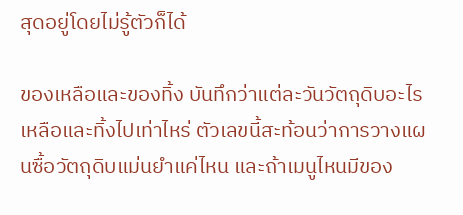สุดอยู่โดยไม่รู้ตัวก็ได้

ของเหลือและของทิ้ง บันทึกว่าแต่ละวันวัตถุดิบอะไรเหลือและทิ้งไปเท่าไหร่ ตัวเลขนี้สะท้อนว่าการวางแผนซื้อวัตถุดิบแม่นยำแค่ไหน และถ้าเมนูไหนมีของ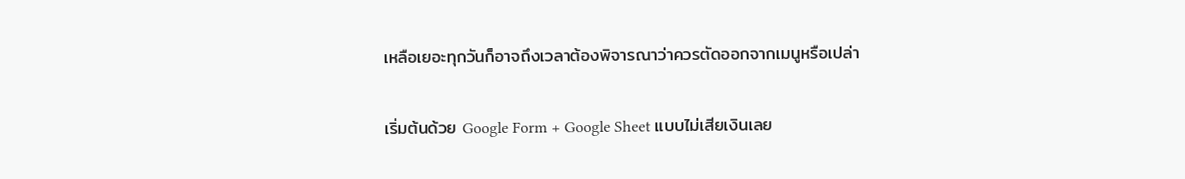เหลือเยอะทุกวันก็อาจถึงเวลาต้องพิจารณาว่าควรตัดออกจากเมนูหรือเปล่า

เริ่มต้นด้วย Google Form + Google Sheet แบบไม่เสียเงินเลย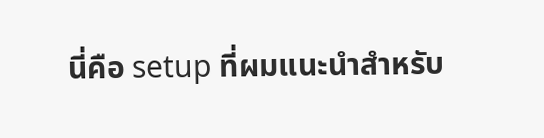นี่คือ setup ที่ผมแนะนำสำหรับ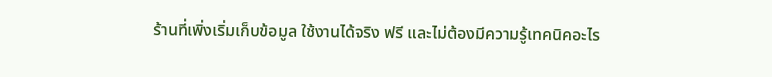ร้านที่เพิ่งเริ่มเก็บข้อมูล ใช้งานได้จริง ฟรี และไม่ต้องมีความรู้เทคนิคอะไร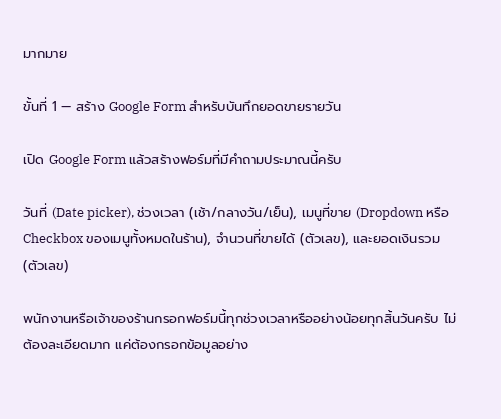มากมาย

ขั้นที่ 1 — สร้าง Google Form สำหรับบันทึกยอดขายรายวัน

เปิด Google Form แล้วสร้างฟอร์มที่มีคำถามประมาณนี้ครับ

วันที่ (Date picker), ช่วงเวลา (เช้า/กลางวัน/เย็น), เมนูที่ขาย (Dropdown หรือ Checkbox ของเมนูทั้งหมดในร้าน), จำนวนที่ขายได้ (ตัวเลข), และยอดเงินรวม (ตัวเลข)

พนักงานหรือเจ้าของร้านกรอกฟอร์มนี้ทุกช่วงเวลาหรืออย่างน้อยทุกสิ้นวันครับ ไม่ต้องละเอียดมาก แค่ต้องกรอกข้อมูลอย่าง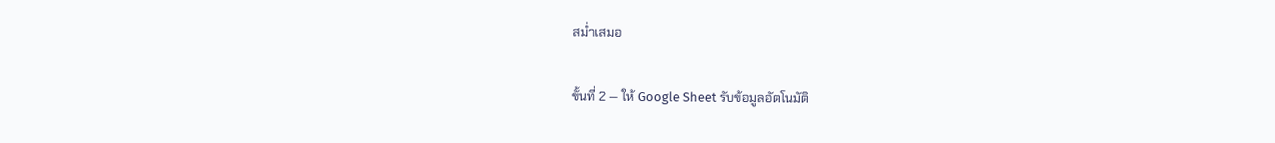สม่ำเสมอ

ขั้นที่ 2 — ให้ Google Sheet รับข้อมูลอัตโนมัติ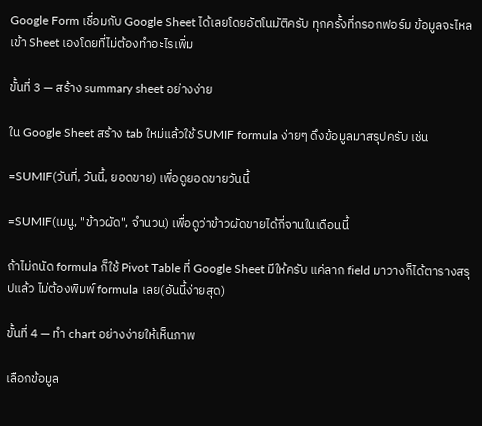Google Form เชื่อมกับ Google Sheet ได้เลยโดยอัตโนมัติครับ ทุกครั้งที่กรอกฟอร์ม ข้อมูลจะไหลเข้า Sheet เองโดยที่ไม่ต้องทำอะไรเพิ่ม

ขั้นที่ 3 — สร้าง summary sheet อย่างง่าย

ใน Google Sheet สร้าง tab ใหม่แล้วใช้ SUMIF formula ง่ายๆ ดึงข้อมูลมาสรุปครับ เช่น

=SUMIF(วันที่, วันนี้, ยอดขาย) เพื่อดูยอดขายวันนี้

=SUMIF(เมนู, "ข้าวผัด", จำนวน) เพื่อดูว่าข้าวผัดขายได้กี่จานในเดือนนี้

ถ้าไม่ถนัด formula ก็ใช้ Pivot Table ที่ Google Sheet มีให้ครับ แค่ลาก field มาวางก็ได้ตารางสรุปแล้ว ไม่ต้องพิมพ์ formula เลย(อันนี้ง่ายสุด)

ขั้นที่ 4 — ทำ chart อย่างง่ายให้เห็นภาพ

เลือกข้อมูล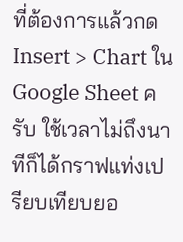ที่ต้องการแล้วกด Insert > Chart ใน Google Sheet ครับ ใช้เวลาไม่ถึงนาทีก็ได้กราฟแท่งเปรียบเทียบยอ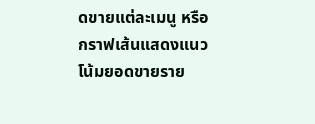ดขายแต่ละเมนู หรือกราฟเส้นแสดงแนวโน้มยอดขายราย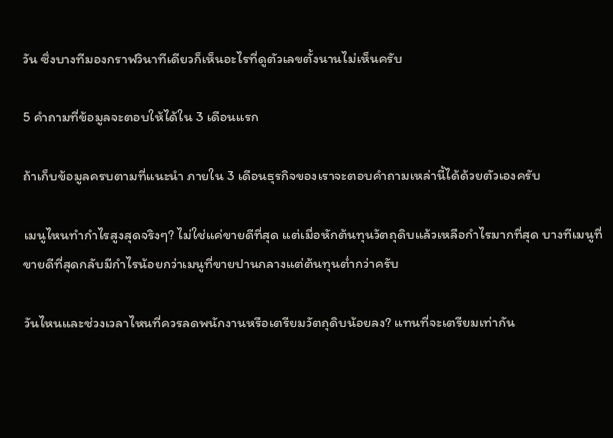วัน ซึ่งบางทีมองกราฟวินาทีเดียวก็เห็นอะไรที่ดูตัวเลขตั้งนานไม่เห็นครับ

5 คำถามที่ข้อมูลจะตอบให้ได้ใน 3 เดือนแรก

ถ้าเก็บข้อมูลครบตามที่แนะนำ ภายใน 3 เดือนธุรกิจของเราจะตอบคำถามเหล่านี้ได้ด้วยตัวเองครับ

เมนูไหนทำกำไรสูงสุดจริงๆ? ไม่ใช่แค่ขายดีที่สุด แต่เมื่อหักต้นทุนวัตถุดิบแล้วเหลือกำไรมากที่สุด บางทีเมนูที่ขายดีที่สุดกลับมีกำไรน้อยกว่าเมนูที่ขายปานกลางแต่ต้นทุนต่ำกว่าครับ

วันไหนและช่วงเวลาไหนที่ควรลดพนักงานหรือเตรียมวัตถุดิบน้อยลง? แทนที่จะเตรียมเท่ากัน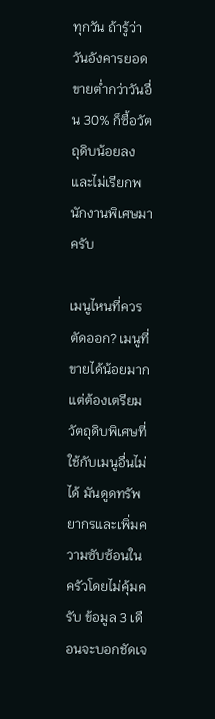ทุกวัน ถ้ารู้ว่าวันอังคารยอดขายต่ำกว่าวันอื่น 30% ก็ซื้อวัตถุดิบน้อยลงและไม่เรียกพนักงานพิเศษมาครับ

เมนูไหนที่ควรตัดออก? เมนูที่ขายได้น้อยมากแต่ต้องเตรียมวัตถุดิบพิเศษที่ใช้กับเมนูอื่นไม่ได้ มันดูดทรัพยากรและเพิ่มความซับซ้อนในครัวโดยไม่คุ้มครับ ข้อมูล 3 เดือนจะบอกชัดเจ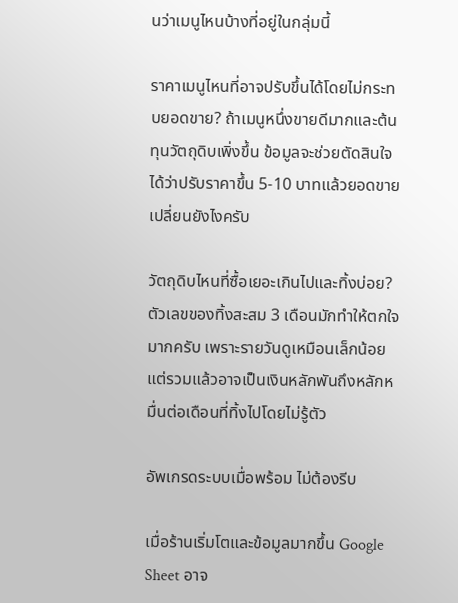นว่าเมนูไหนบ้างที่อยู่ในกลุ่มนี้

ราคาเมนูไหนที่อาจปรับขึ้นได้โดยไม่กระทบยอดขาย? ถ้าเมนูหนึ่งขายดีมากและต้นทุนวัตถุดิบเพิ่งขึ้น ข้อมูลจะช่วยตัดสินใจได้ว่าปรับราคาขึ้น 5-10 บาทแล้วยอดขายเปลี่ยนยังไงครับ

วัตถุดิบไหนที่ซื้อเยอะเกินไปและทิ้งบ่อย? ตัวเลขของทิ้งสะสม 3 เดือนมักทำให้ตกใจมากครับ เพราะรายวันดูเหมือนเล็กน้อย แต่รวมแล้วอาจเป็นเงินหลักพันถึงหลักหมื่นต่อเดือนที่ทิ้งไปโดยไม่รู้ตัว

อัพเกรดระบบเมื่อพร้อม ไม่ต้องรีบ

เมื่อร้านเริ่มโตและข้อมูลมากขึ้น Google Sheet อาจ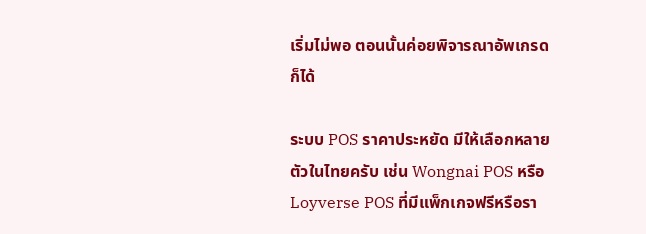เริ่มไม่พอ ตอนนั้นค่อยพิจารณาอัพเกรดก็ได้

ระบบ POS ราคาประหยัด มีให้เลือกหลายตัวในไทยครับ เช่น Wongnai POS หรือ Loyverse POS ที่มีแพ็กเกจฟรีหรือรา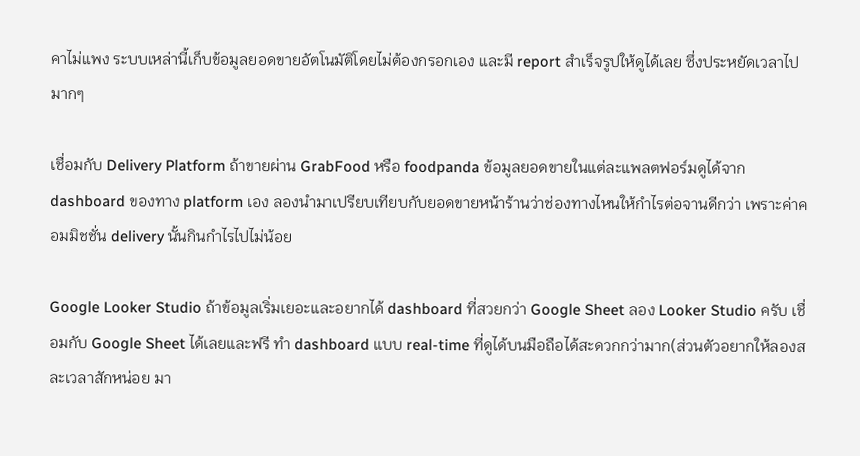คาไม่แพง ระบบเหล่านี้เก็บข้อมูลยอดขายอัตโนมัติโดยไม่ต้องกรอกเอง และมี report สำเร็จรูปให้ดูได้เลย ซึ่งประหยัดเวลาไปมากๆ

เชื่อมกับ Delivery Platform ถ้าขายผ่าน GrabFood หรือ foodpanda ข้อมูลยอดขายในแต่ละแพลตฟอร์มดูได้จาก dashboard ของทาง platform เอง ลองนำมาเปรียบเทียบกับยอดขายหน้าร้านว่าช่องทางไหนให้กำไรต่อจานดีกว่า เพราะค่าคอมมิชชั่น delivery นั้นกินกำไรไปไม่น้อย

Google Looker Studio ถ้าข้อมูลเริ่มเยอะและอยากได้ dashboard ที่สวยกว่า Google Sheet ลอง Looker Studio ครับ เชื่อมกับ Google Sheet ได้เลยและฟรี ทำ dashboard แบบ real-time ที่ดูได้บนมือถือได้สะดวกกว่ามาก(ส่วนตัวอยากให้ลองสละเวลาสักหน่อย มา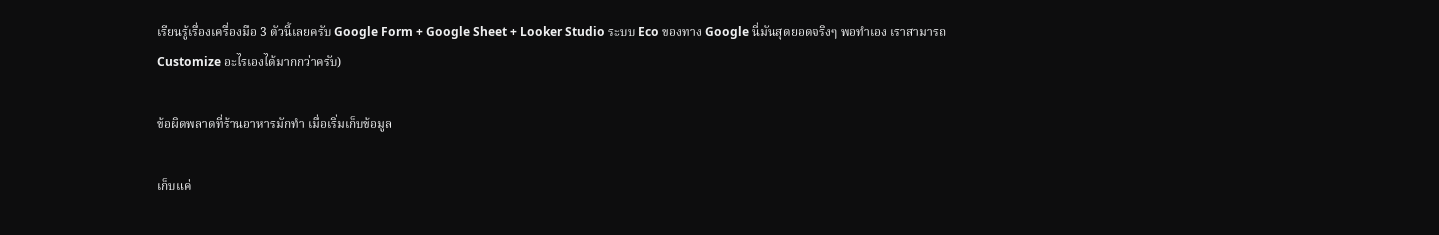เรียนรู้เรื่องเครื่องมือ 3 ตัวนี้เลยครับ Google Form + Google Sheet + Looker Studio ระบบ Eco ของทาง Google นี่มันสุดยอดจริงๆ พอทำเอง เราสามารถ Customize อะไรเองได้มากกว่าครับ)

ข้อผิดพลาดที่ร้านอาหารมักทำ เมื่อเริ่มเก็บข้อมูล

เก็บแค่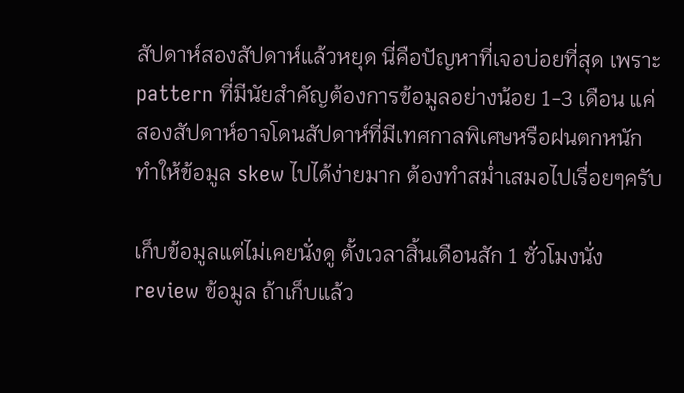สัปดาห์สองสัปดาห์แล้วหยุด นี่คือปัญหาที่เจอบ่อยที่สุด เพราะ pattern ที่มีนัยสำคัญต้องการข้อมูลอย่างน้อย 1-3 เดือน แค่สองสัปดาห์อาจโดนสัปดาห์ที่มีเทศกาลพิเศษหรือฝนตกหนักทำให้ข้อมูล skew ไปได้ง่ายมาก ต้องทำสม่ำเสมอไปเรื่อยๆครับ

เก็บข้อมูลแต่ไม่เคยนั่งดู ตั้งเวลาสิ้นเดือนสัก 1 ชั่วโมงนั่ง review ข้อมูล ถ้าเก็บแล้ว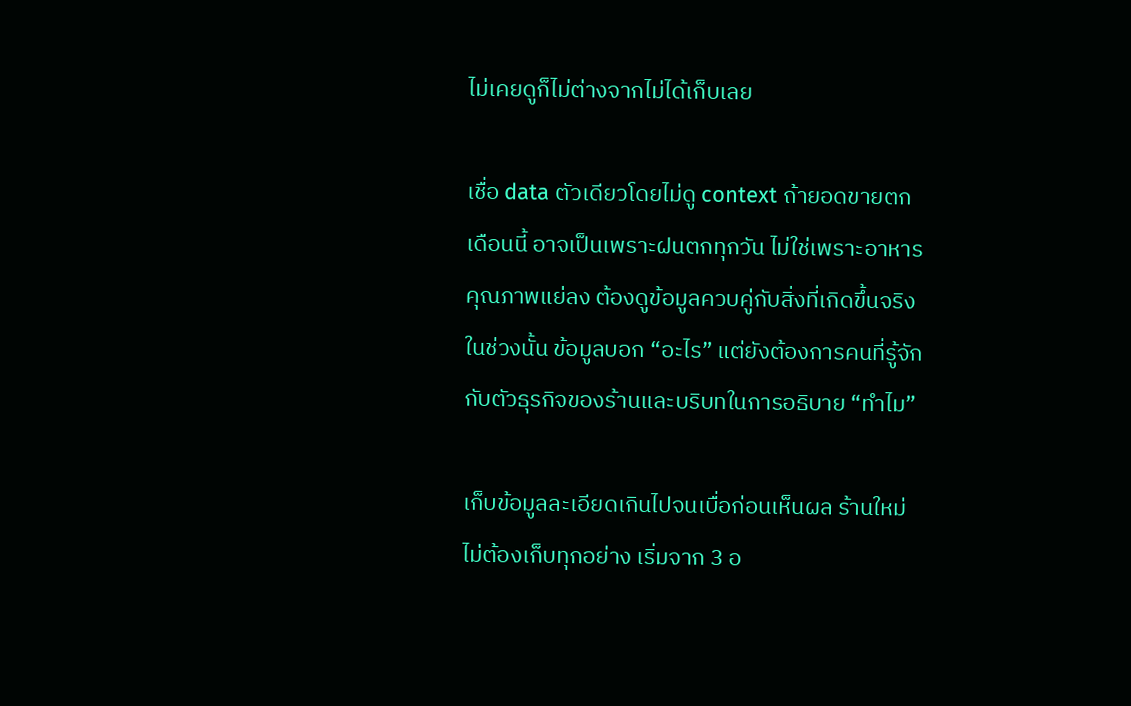ไม่เคยดูก็ไม่ต่างจากไม่ได้เก็บเลย

เชื่อ data ตัวเดียวโดยไม่ดู context ถ้ายอดขายตกเดือนนี้ อาจเป็นเพราะฝนตกทุกวัน ไม่ใช่เพราะอาหารคุณภาพแย่ลง ต้องดูข้อมูลควบคู่กับสิ่งที่เกิดขึ้นจริงในช่วงนั้น ข้อมูลบอก “อะไร” แต่ยังต้องการคนที่รู้จักกับตัวธุรกิจของร้านและบริบทในการอธิบาย “ทำไม”

เก็บข้อมูลละเอียดเกินไปจนเบื่อก่อนเห็นผล ร้านใหม่ไม่ต้องเก็บทุกอย่าง เริ่มจาก 3 อ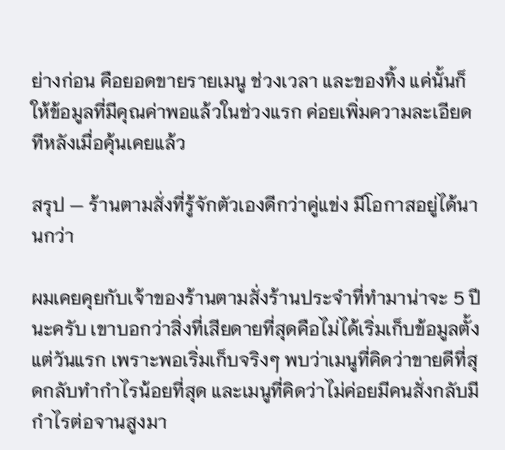ย่างก่อน คือยอดขายรายเมนู ช่วงเวลา และของทิ้ง แค่นั้นก็ให้ข้อมูลที่มีคุณค่าพอแล้วในช่วงแรก ค่อยเพิ่มความละเอียดทีหลังเมื่อคุ้นเคยแล้ว

สรุป — ร้านตามสั่งที่รู้จักตัวเองดีกว่าคู่แข่ง มีโอกาสอยู่ได้นานกว่า

ผมเคยคุยกับเจ้าของร้านตามสั่งร้านประจำที่ทำมาน่าจะ 5 ปีนะครับ เขาบอกว่าสิ่งที่เสียดายที่สุดคือไม่ได้เริ่มเก็บข้อมูลตั้งแต่วันแรก เพราะพอเริ่มเก็บจริงๆ พบว่าเมนูที่คิดว่าขายดีที่สุดกลับทำกำไรน้อยที่สุด และเมนูที่คิดว่าไม่ค่อยมีคนสั่งกลับมีกำไรต่อจานสูงมา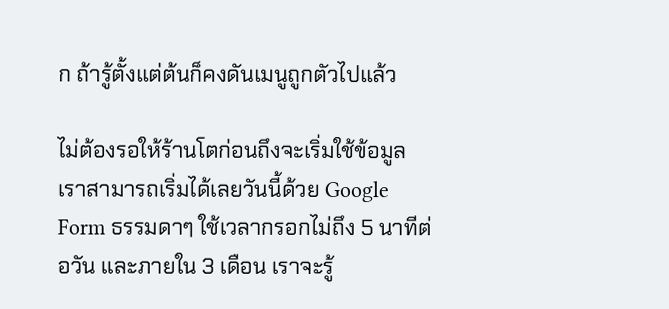ก ถ้ารู้ตั้งแต่ต้นก็คงดันเมนูถูกตัวไปแล้ว

ไม่ต้องรอให้ร้านโตก่อนถึงจะเริ่มใช้ข้อมูล เราสามารถเริ่มได้เลยวันนี้ด้วย Google Form ธรรมดาๆ ใช้เวลากรอกไม่ถึง 5 นาทีต่อวัน และภายใน 3 เดือน เราจะรู้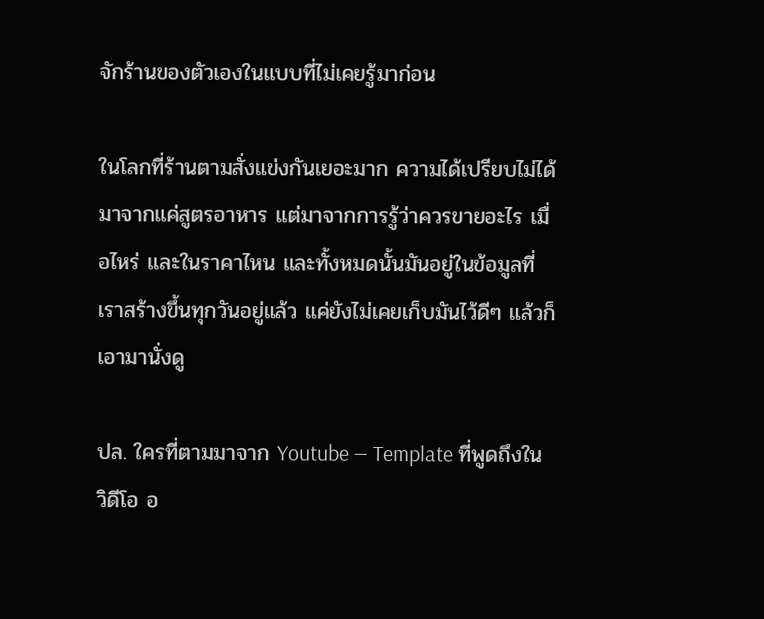จักร้านของตัวเองในแบบที่ไม่เคยรู้มาก่อน

ในโลกที่ร้านตามสั่งแข่งกันเยอะมาก ความได้เปรียบไม่ได้มาจากแค่สูตรอาหาร แต่มาจากการรู้ว่าควรขายอะไร เมื่อไหร่ และในราคาไหน และทั้งหมดนั้นมันอยู่ในข้อมูลที่เราสร้างขึ้นทุกวันอยู่แล้ว แค่ยังไม่เคยเก็บมันไว้ดีๆ แล้วก็เอามานั่งดู

ปล. ใครที่ตามมาจาก Youtube — Template ที่พูดถึงในวิดีโอ อ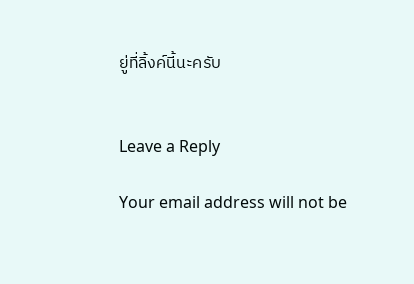ยู่ที่ลิ้งค์นี้นะครับ


Leave a Reply

Your email address will not be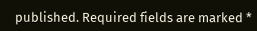published. Required fields are marked *